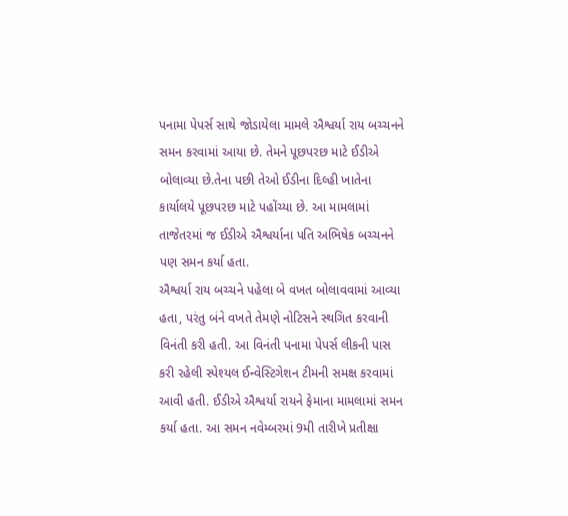પનામા પેપર્સ સાથે જોડાયેલા મામલે ઐશ્વર્યા રાય બચ્ચનને સમન કરવામાં આયા છે. તેમને પૂછપરછ માટે ઈડીએ બોલાવ્યા છે.તેના પછી તેઓ ઈડીના દિલ્હી ખાતેના કાર્યાલયે પૂછપરછ માટે પહોંચ્યા છે. આ મામલામાં તાજેતરમાં જ ઈડીએ ઐશ્વર્યાના પતિ અભિષેક બચ્ચનને પણ સમન કર્યા હતા.
ઐશ્વર્યા રાય બચ્ચને પહેલા બે વખત બોલાવવામાં આવ્યા હતા, પરંતુ બંને વખતે તેમણે નોટિસને સ્થગિત કરવાની વિનંતી કરી હતી. આ વિનંતી પનામા પેપર્સ લીકની પાસ કરી રહેલી સ્પેશ્યલ ઈન્વેસ્ટિગેશન ટીમની સમક્ષ કરવામાં આવી હતી. ઈડીએ ઐશ્વર્યા રાયને ફેમાના મામલામાં સમન કર્યા હતા. આ સમન નવેમ્બરમાં 9મી તારીખે પ્રતીક્ષા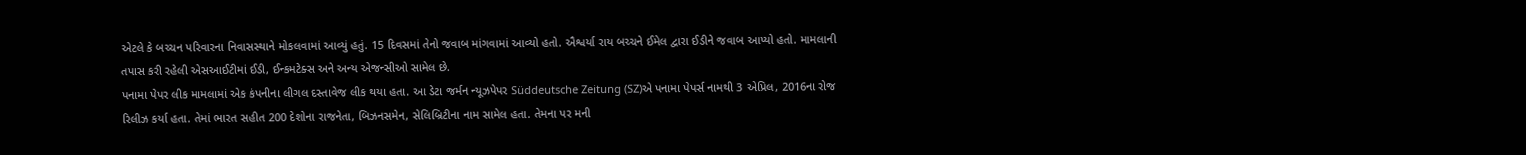એટલે કે બચ્ચન પરિવારના નિવાસસ્થાને મોકલવામાં આવ્યું હતું. 15 દિવસમાં તેનો જવાબ માંગવામાં આવ્યો હતો. ઐશ્વર્યા રાય બચ્ચને ઈમેલ દ્વારા ઈડીને જવાબ આપ્યો હતો. મામલાની તપાસ કરી રહેલી એસઆઈટીમાં ઈડી, ઈન્કમટેક્સ અને અન્ય એજન્સીઓ સામેલ છે.
પનામા પેપર લીક મામલામાં એક કંપનીના લીગલ દસ્તાવેજ લીક થયા હતા. આ ડેટા જર્મન ન્યૂઝપેપર Süddeutsche Zeitung (SZ)એ પનામા પેપર્સ નામથી 3 એપ્રિલ, 2016ના રોજ રિલીઝ કર્યા હતા. તેમાં ભારત સહીત 200 દેશોના રાજનેતા, બિઝનસમેન, સેલિબ્રિટીના નામ સામેલ હતા. તેમના પર મની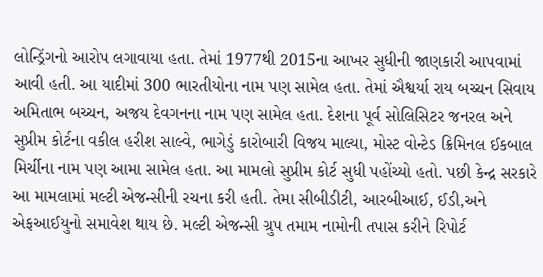લોન્ડ્રિંગનો આરોપ લગાવાયા હતા. તેમાં 1977થી 2015ના આખર સુધીની જાણકારી આપવામાં આવી હતી. આ યાદીમાં 300 ભારતીયોના નામ પણ સામેલ હતા. તેમાં ઐશ્વર્યા રાય બચ્ચન સિવાય અમિતાભ બચ્ચન, અજય દેવગનના નામ પણ સામેલ હતા. દેશના પૂર્વ સોલિસિટર જનરલ અને સુપ્રીમ કોર્ટના વકીલ હરીશ સાલ્વે, ભાગેડું કારોબારી વિજય માલ્યા, મોસ્ટ વોન્ટેડ ક્રિમિનલ ઈકબાલ મિર્ચીના નામ પણ આમા સામેલ હતા. આ મામલો સુપ્રીમ કોર્ટ સુધી પહોંચ્યો હતો. પછી કેન્દ્ર સરકારે આ મામલામાં મલ્ટી એજન્સીની રચના કરી હતી. તેમા સીબીડીટી, આરબીઆઈ, ઈડી,અને એફઆઈયુનો સમાવેશ થાય છે. મલ્ટી એજન્સી ગ્રુપ તમામ નામોની તપાસ કરીને રિપોર્ટ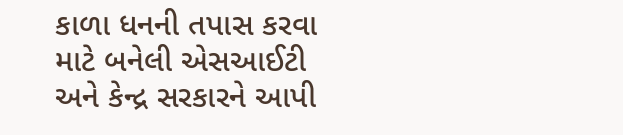કાળા ધનની તપાસ કરવા માટે બનેલી એસઆઈટી અને કેન્દ્ર સરકારને આપી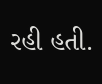રહી હતી.